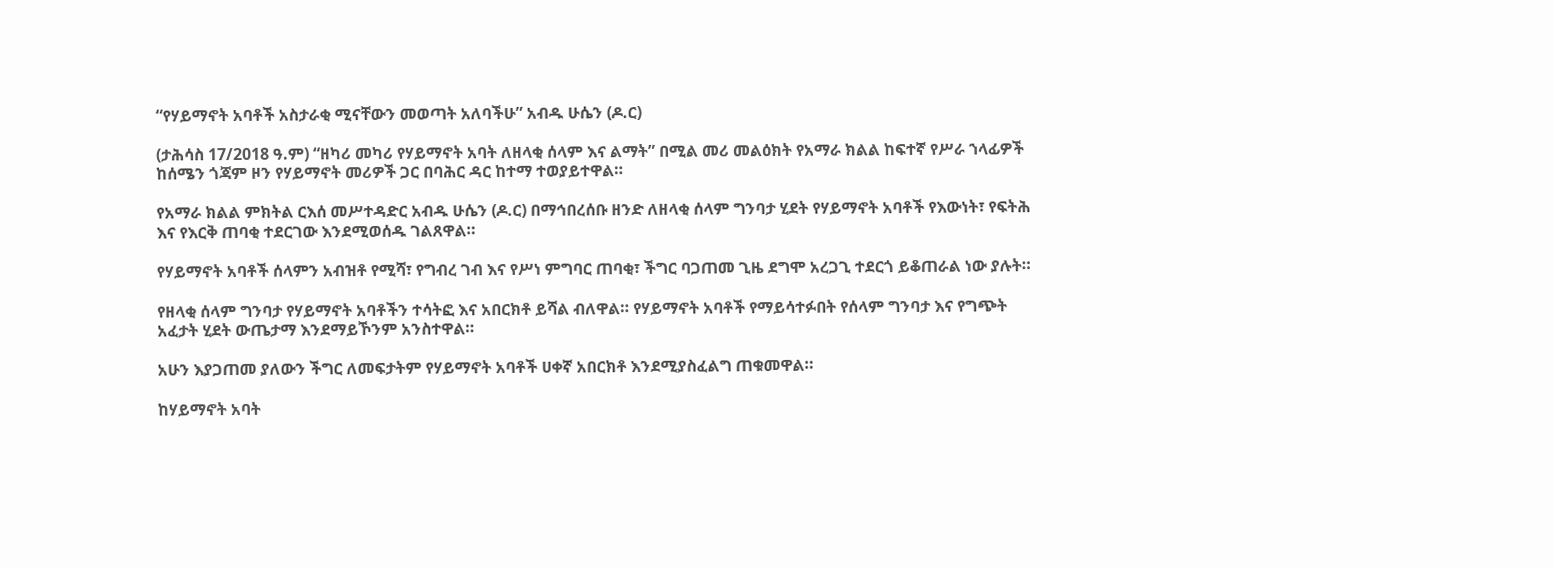“የሃይማኖት አባቶች አስታራቂ ሚናቸውን መወጣት አለባችሁ” አብዱ ሁሴን (ዶ.ር)

(ታሕሳስ 17/2018 ዓ.ም) “ዘካሪ መካሪ የሃይማኖት አባት ለዘላቂ ሰላም እና ልማት” በሚል መሪ መልዕክት የአማራ ክልል ከፍተኛ የሥራ ኀላፊዎች ከሰሜን ጎጃም ዞን የሃይማኖት መሪዎች ጋር በባሕር ዳር ከተማ ተወያይተዋል።

የአማራ ክልል ምክትል ርእሰ መሥተዳድር አብዱ ሁሴን (ዶ.ር) በማኅበረሰቡ ዘንድ ለዘላቂ ሰላም ግንባታ ሂደት የሃይማኖት አባቶች የእውነት፣ የፍትሕ እና የእርቅ ጠባቂ ተደርገው እንደሚወሰዱ ገልጸዋል።

የሃይማኖት አባቶች ሰላምን አብዝቶ የሚሻ፣ የግብረ ገብ እና የሥነ ምግባር ጠባቂ፣ ችግር ባጋጠመ ጊዜ ደግሞ አረጋጊ ተደርጎ ይቆጠራል ነው ያሉት።

የዘላቂ ሰላም ግንባታ የሃይማኖት አባቶችን ተሳትፎ እና አበርክቶ ይሻል ብለዋል። የሃይማኖት አባቶች የማይሳተፉበት የሰላም ግንባታ እና የግጭት አፈታት ሂደት ውጤታማ እንደማይኾንም አንስተዋል።

አሁን እያጋጠመ ያለውን ችግር ለመፍታትም የሃይማኖት አባቶች ሀቀኛ አበርክቶ እንደሚያስፈልግ ጠቁመዋል።

ከሃይማኖት አባት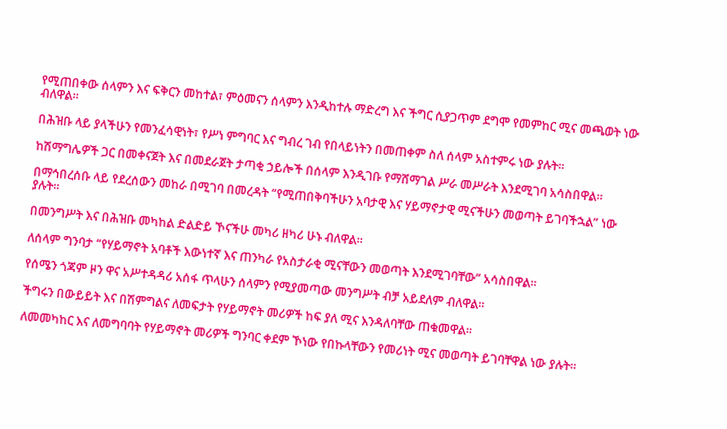የሚጠበቀው ሰላምን እና ፍቅርን መከተል፣ ምዕመናን ሰላምን እንዲከተሉ ማድረግ እና ችግር ሲያጋጥም ደግሞ የመምከር ሚና መጫወት ነው ብለዋል።

በሕዝቡ ላይ ያላችሁን የመንፈሳዊነት፣ የሥነ ምግባር እና ግብረ ገብ የበላይነትን በመጠቀም ስለ ሰላም አስተምሩ ነው ያሉት።

ከሽማግሌዎች ጋር በመቀናጀት እና በመደራጀት ታጣቂ ኃይሎች በሰላም እንዲገቡ የማሸማገል ሥራ መሥራት እንደሚገባ አሳስበዋል።

በማኅበረሰቡ ላይ የደረሰውን መከራ በሚገባ በመረዳት “የሚጠበቅባችሁን አባታዊ እና ሃይማኖታዊ ሚናችሁን መወጣት ይገባችኋል” ነው ያሉት።

በመንግሥት እና በሕዝቡ መካከል ድልድይ ኾናችሁ መካሪ ዘካሪ ሁኑ ብለዋል።

ለሰላም ግንባታ “የሃይማኖት አባቶች እውነተኛ እና ጠንካራ የአስታራቂ ሚናቸውን መወጣት እንደሚገባቸው” አሳስበዋል።

የሰሜን ጎጃም ዞን ዋና አሥተዳዳሪ አሰፋ ጥላሁን ሰላምን የሚያመጣው መንግሥት ብቻ አይደለም ብለዋል።

ችግሩን በውይይት እና በሽምግልና ለመፍታት የሃይማኖት መሪዎች ከፍ ያለ ሚና እንዳለባቸው ጠቁመዋል።

ለመመካከር እና ለመግባባት የሃይማኖት መሪዎች ግንባር ቀደም ኾነው የበኩላቸውን የመሪነት ሚና መወጣት ይገባቸዋል ነው ያሉት።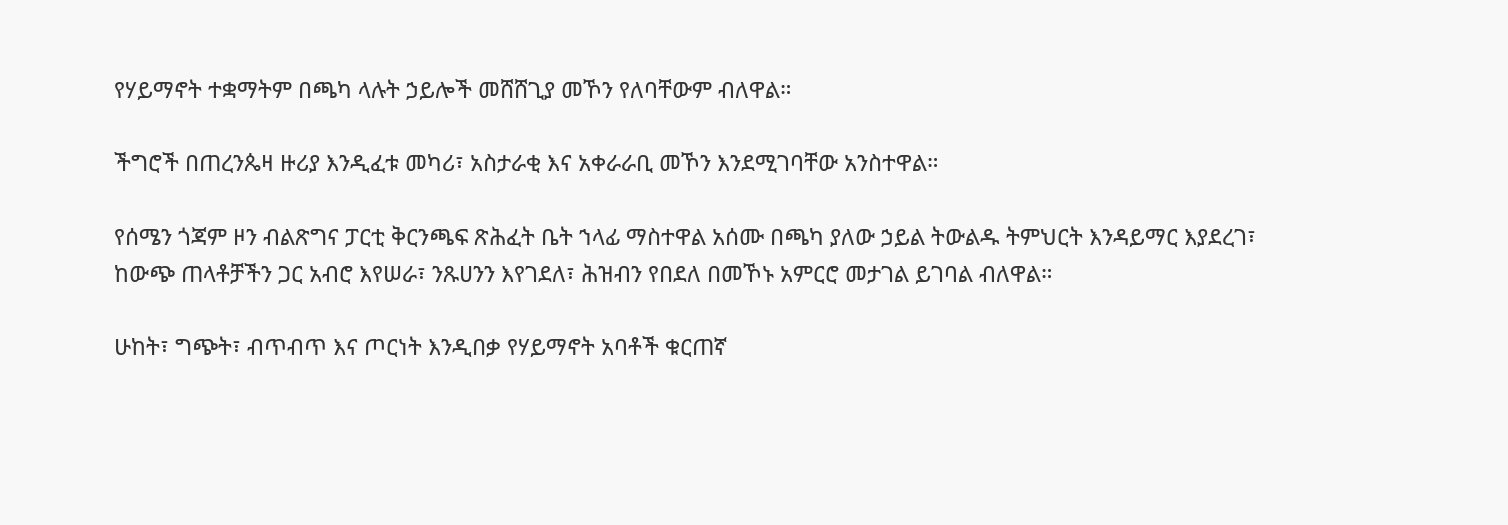የሃይማኖት ተቋማትም በጫካ ላሉት ኃይሎች መሸሸጊያ መኾን የለባቸውም ብለዋል።

ችግሮች በጠረንጴዛ ዙሪያ እንዲፈቱ መካሪ፣ አስታራቂ እና አቀራራቢ መኾን እንደሚገባቸው አንስተዋል።

የሰሜን ጎጃም ዞን ብልጽግና ፓርቲ ቅርንጫፍ ጽሕፈት ቤት ኀላፊ ማስተዋል አሰሙ በጫካ ያለው ኃይል ትውልዱ ትምህርት እንዳይማር እያደረገ፣ ከውጭ ጠላቶቻችን ጋር አብሮ እየሠራ፣ ንጹሀንን እየገደለ፣ ሕዝብን የበደለ በመኾኑ አምርሮ መታገል ይገባል ብለዋል።

ሁከት፣ ግጭት፣ ብጥብጥ እና ጦርነት እንዲበቃ የሃይማኖት አባቶች ቁርጠኛ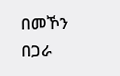በመኾን በጋራ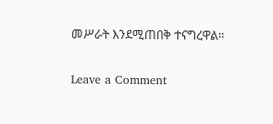መሥራት እንደሚጠበቅ ተናግረዋል።

Leave a Comment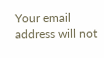Your email address will not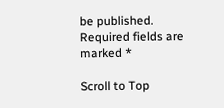be published. Required fields are marked *

Scroll to Top